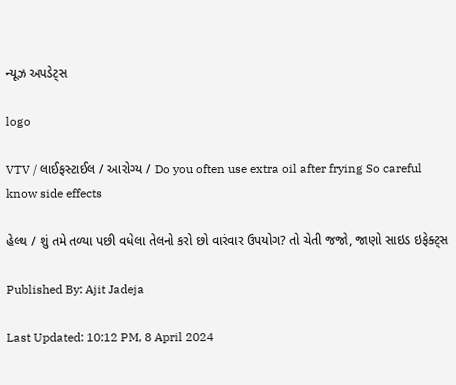ન્યૂઝ અપડેટ્સ

logo

VTV / લાઈફસ્ટાઈલ / આરોગ્ય / Do you often use extra oil after frying So careful know side effects

હેલ્થ / શું તમે તળ્યા પછી વધેલા તેલનો કરો છો વારંવાર ઉપયોગ? તો ચેતી જજો, જાણો સાઇડ ઇફેક્ટ્સ

Published By: Ajit Jadeja

Last Updated: 10:12 PM, 8 April 2024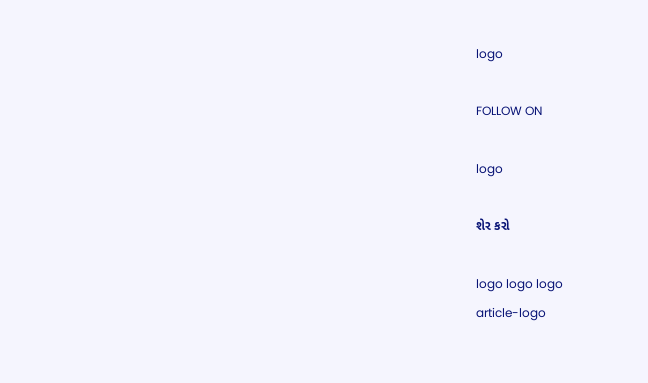logo

FOLLOW ON

logo

શેર કરો

logo logo logo
article-logo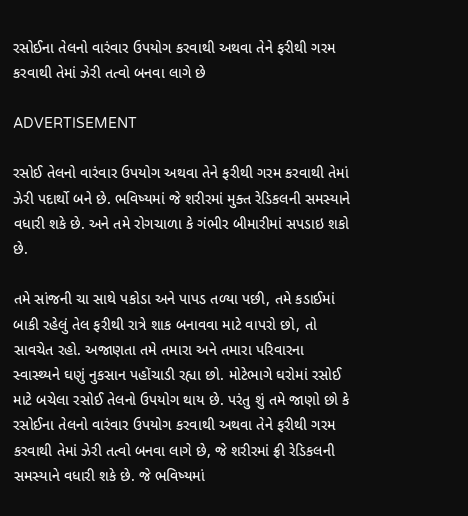રસોઈના તેલનો વારંવાર ઉપયોગ કરવાથી અથવા તેને ફરીથી ગરમ કરવાથી તેમાં ઝેરી તત્વો બનવા લાગે છે

ADVERTISEMENT

રસોઈ તેલનો વારંવાર ઉપયોગ અથવા તેને ફરીથી ગરમ કરવાથી તેમાં ઝેરી પદાર્થો બને છે. ભવિષ્યમાં જે શરીરમાં મુક્ત રેડિકલની સમસ્યાને વધારી શકે છે. અને તમે રોગચાળા કે ગંભીર બીમારીમાં સપડાઇ શકો છે.

તમે સાંજની ચા સાથે પકોડા અને પાપડ તળ્યા પછી, તમે કડાઈમાં બાકી રહેલું તેલ ફરીથી રાત્રે શાક બનાવવા માટે વાપરો છો, તો સાવચેત રહો. અજાણતા તમે તમારા અને તમારા પરિવારના સ્વાસ્થ્યને ઘણું નુકસાન પહોંચાડી રહ્યા છો. મોટેભાગે ઘરોમાં રસોઈ માટે બચેલા રસોઈ તેલનો ઉપયોગ થાય છે. પરંતુ શું તમે જાણો છો કે રસોઈના તેલનો વારંવાર ઉપયોગ કરવાથી અથવા તેને ફરીથી ગરમ કરવાથી તેમાં ઝેરી તત્વો બનવા લાગે છે, જે શરીરમાં ફ્રી રેડિકલની સમસ્યાને વધારી શકે છે. જે ભવિષ્યમાં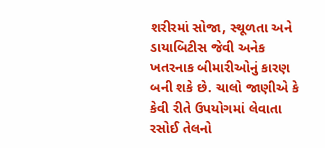શરીરમાં સોજા, સ્થૂળતા અને ડાયાબિટીસ જેવી અનેક ખતરનાક બીમારીઓનું કારણ બની શકે છે. ચાલો જાણીએ કે કેવી રીતે ઉપયોગમાં લેવાતા રસોઈ તેલનો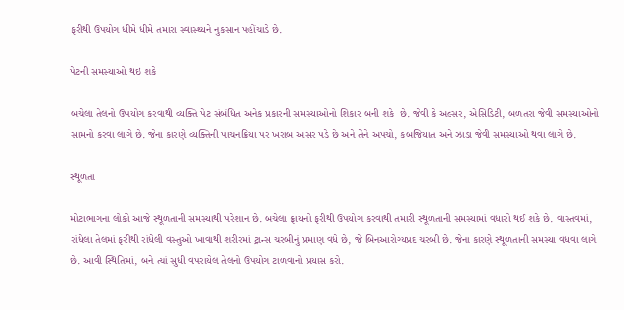ફરીથી ઉપયોગ ધીમે ધીમે તમારા સ્વાસ્થ્યને નુકસાન પહોંચાડે છે.

પેટની સમસ્યાઓ થઇ શકે

બચેલા તેલનો ઉપયોગ કરવાથી વ્યક્તિ પેટ સંબંધિત અનેક પ્રકારની સમસ્યાઓનો શિકાર બની શકે  છે. જેવી કે અલ્સર, એસિડિટી, બળતરા જેવી સમસ્યાઓનો સામનો કરવા લાગે છે. જેના કારણે વ્યક્તિની પાચનક્રિયા પર ખરાબ અસર પડે છે અને તેને અપચો, કબજિયાત અને ઝાડા જેવી સમસ્યાઓ થવા લાગે છે.

સ્થૂળતા

મોટાભાગના લોકો આજે સ્થૂળતાની સમસ્યાથી પરેશાન છે. બચેલા ફ્રાયનો ફરીથી ઉપયોગ કરવાથી તમારી સ્થૂળતાની સમસ્યામાં વધારો થઈ શકે છે. વાસ્તવમાં, રાંધેલા તેલમાં ફરીથી રાંધેલી વસ્તુઓ ખાવાથી શરીરમાં ટ્રાન્સ ચરબીનું પ્રમાણ વધે છે, જે બિનઆરોગ્યપ્રદ ચરબી છે. જેના કારણે સ્થૂળતાની સમસ્યા વધવા લાગે છે. આવી સ્થિતિમાં, બને ત્યાં સુધી વપરાયેલ તેલનો ઉપયોગ ટાળવાનો પ્રયાસ કરો.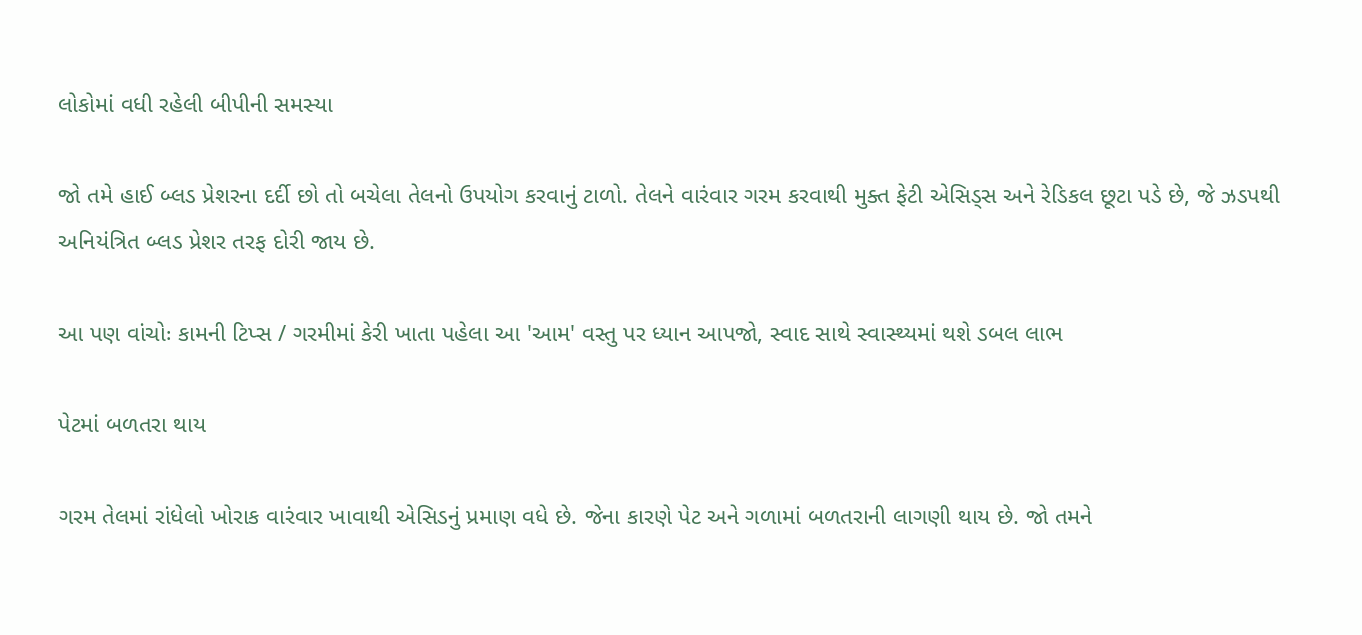લોકોમાં વધી રહેલી બીપીની સમસ્યા

જો તમે હાઈ બ્લડ પ્રેશરના દર્દી છો તો બચેલા તેલનો ઉપયોગ કરવાનું ટાળો. તેલને વારંવાર ગરમ કરવાથી મુક્ત ફેટી એસિડ્સ અને રેડિકલ છૂટા પડે છે, જે ઝડપથી અનિયંત્રિત બ્લડ પ્રેશર તરફ દોરી જાય છે.

આ પણ વાંચોઃ કામની ટિપ્સ / ગરમીમાં કેરી ખાતા પહેલા આ 'આમ' વસ્તુ પર ધ્યાન આપજો, સ્વાદ સાથે સ્વાસ્થ્યમાં થશે ડબલ લાભ

પેટમાં બળતરા થાય

ગરમ તેલમાં રાંધેલો ખોરાક વારંવાર ખાવાથી એસિડનું પ્રમાણ વધે છે. જેના કારણે પેટ અને ગળામાં બળતરાની લાગણી થાય છે. જો તમને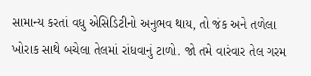સામાન્ય કરતાં વધુ એસિડિટીનો અનુભવ થાય, તો જંક અને તળેલા ખોરાક સાથે બચેલા તેલમાં રાંધવાનું ટાળો. જો તમે વારંવાર તેલ ગરમ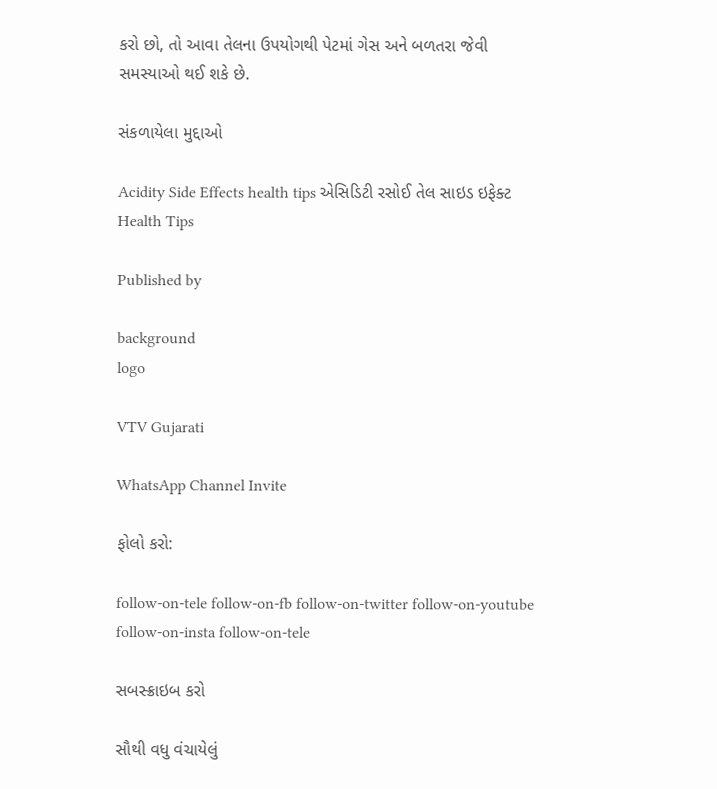કરો છો, તો આવા તેલના ઉપયોગથી પેટમાં ગેસ અને બળતરા જેવી સમસ્યાઓ થઈ શકે છે.

સંકળાયેલા મુદ્દાઓ

Acidity Side Effects health tips એસિડિટી રસોઈ તેલ સાઇડ ઇફેક્ટ Health Tips

Published by

background
logo

VTV Gujarati

WhatsApp Channel Invite

ફોલો કરો:

follow-on-tele follow-on-fb follow-on-twitter follow-on-youtube follow-on-insta follow-on-tele

સબસ્ક્રાઇબ કરો

સૌથી વધુ વંચાયેલું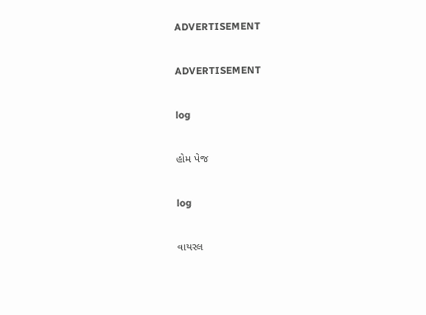ADVERTISEMENT

ADVERTISEMENT

log

હોમ પેજ

log

વાયરલ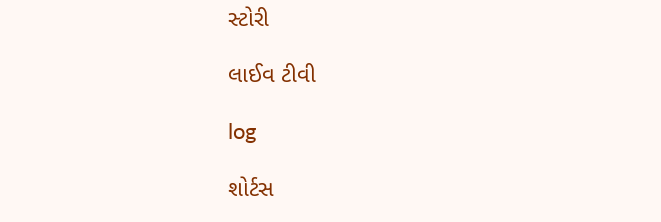સ્ટોરી

લાઈવ ટીવી

log

શોર્ટસ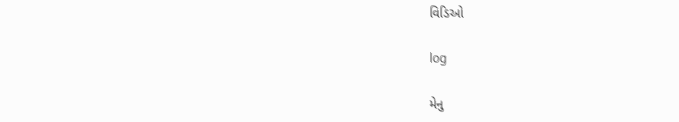વિડિઓ

log

મેનુ